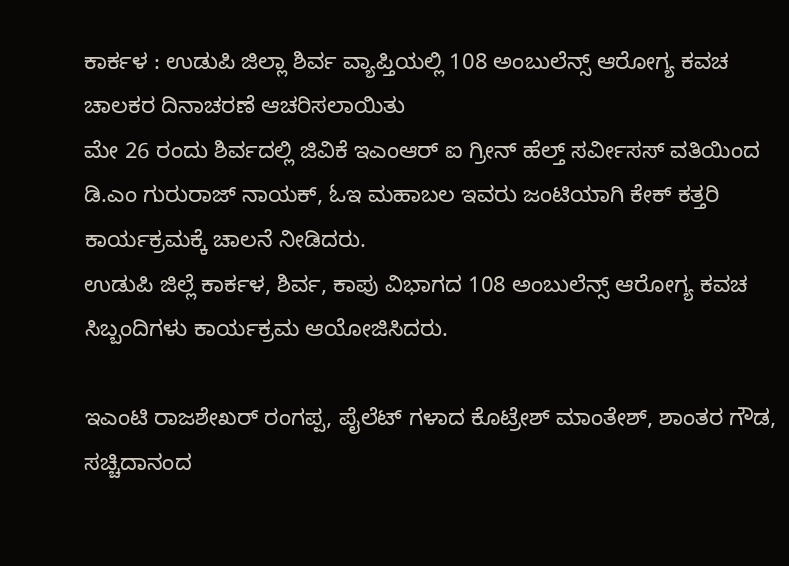ಕಾರ್ಕಳ : ಉಡುಪಿ ಜಿಲ್ಲಾ ಶಿರ್ವ ವ್ಯಾಪ್ತಿಯಲ್ಲಿ 108 ಅಂಬುಲೆನ್ಸ್ ಆರೋಗ್ಯ ಕವಚ ಚಾಲಕರ ದಿನಾಚರಣೆ ಆಚರಿಸಲಾಯಿತು
ಮೇ 26 ರಂದು ಶಿರ್ವದಲ್ಲಿ ಜಿವಿಕೆ ಇಎಂಆರ್ ಐ ಗ್ರೀನ್ ಹೆಲ್ತ್ ಸರ್ವೀಸಸ್ ವತಿಯಿಂದ ಡಿ.ಎಂ ಗುರುರಾಜ್ ನಾಯಕ್, ಓಇ ಮಹಾಬಲ ಇವರು ಜಂಟಿಯಾಗಿ ಕೇಕ್ ಕತ್ತರಿ ಕಾರ್ಯಕ್ರಮಕ್ಕೆ ಚಾಲನೆ ನೀಡಿದರು.
ಉಡುಪಿ ಜಿಲ್ಲೆ ಕಾರ್ಕಳ, ಶಿರ್ವ, ಕಾಪು ವಿಭಾಗದ 108 ಅಂಬುಲೆನ್ಸ್ ಆರೋಗ್ಯ ಕವಚ ಸಿಬ್ಬಂದಿಗಳು ಕಾರ್ಯಕ್ರಮ ಆಯೋಜಿಸಿದರು.

ಇಎಂಟಿ ರಾಜಶೇಖರ್ ರಂಗಪ್ಪ, ಪೈಲೆಟ್ ಗಳಾದ ಕೊಟ್ರೇಶ್ ಮಾಂತೇಶ್, ಶಾಂತರ ಗೌಡ, ಸಚ್ಚಿದಾನಂದ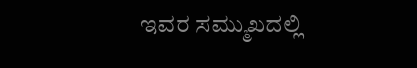ಇವರ ಸಮ್ಮುಖದಲ್ಲಿ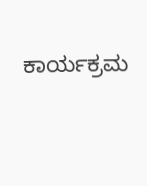ಕಾರ್ಯಕ್ರಮ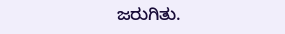ಜರುಗಿತು.